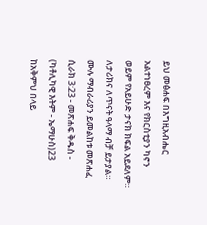ይህ መፅሐፍ በእግዚአብሔር አልተነፀረም እና የክርስቲያን ካኖን ወይም የአይሁድ ታናክ ክፍል አይደለም። ለታሪክና ለጥናት ዓላማ ብቻ ይታያል። ሙሉ ማብራሪያን ይመልከቱ መጽሐፈ ሲራክ 3:23 - መጽሐፍ ቅዱስ - (ካቶሊካዊ እትም - ኤማሁስ)23 ከአቅምህ በላይ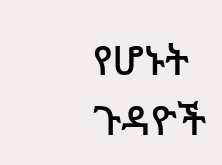የሆኑት ጉዳዮች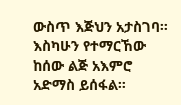ውስጥ እጅህን አታስገባ። እስካሁን የተማርኸው ከሰው ልጅ አእምሮ አድማስ ይሰፋል።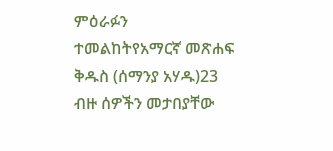ምዕራፉን ተመልከትየአማርኛ መጽሐፍ ቅዱስ (ሰማንያ አሃዱ)23 ብዙ ሰዎችን መታበያቸው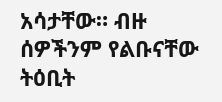አሳታቸው። ብዙ ሰዎችንም የልቡናቸው ትዕቢት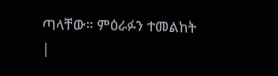ጣላቸው። ምዕራፉን ተመልከት |